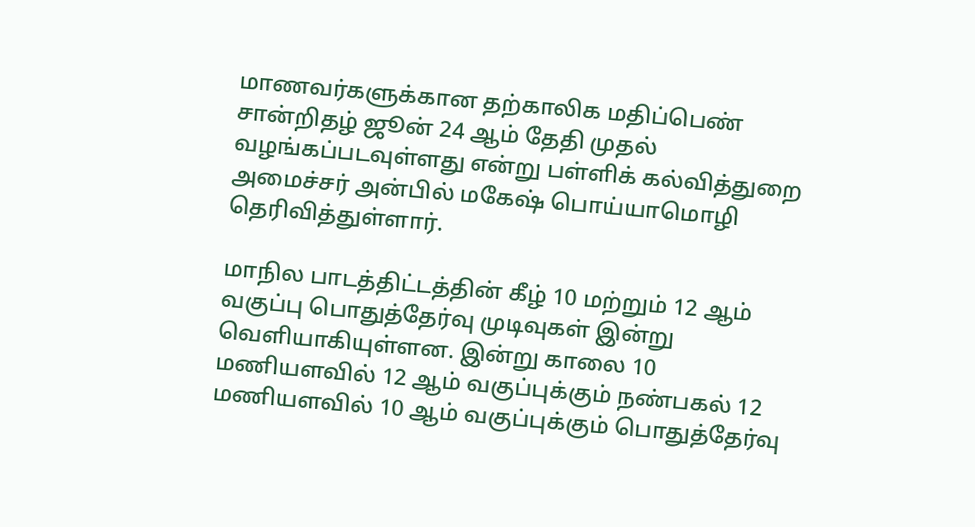மாணவர்களுக்கான தற்காலிக மதிப்பெண் சான்றிதழ் ஜூன் 24 ஆம் தேதி முதல் வழங்கப்படவுள்ளது என்று பள்ளிக் கல்வித்துறை அமைச்சர் அன்பில் மகேஷ் பொய்யாமொழி தெரிவித்துள்ளார்.

மாநில பாடத்திட்டத்தின் கீழ் 10 மற்றும் 12 ஆம் வகுப்பு பொதுத்தேர்வு முடிவுகள் இன்று வெளியாகியுள்ளன. இன்று காலை 10 மணியளவில் 12 ஆம் வகுப்புக்கும் நண்பகல் 12 மணியளவில் 10 ஆம் வகுப்புக்கும் பொதுத்தேர்வு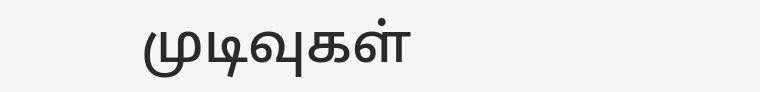முடிவுகள்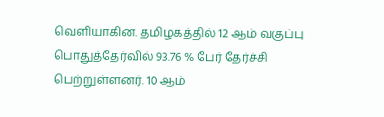வெளியாகின. தமிழகத்தில் 12 ஆம் வகுப்பு பொதுத்தேர்வில் 93.76 % பேர் தேர்ச்சி பெற்றுள்ளனர். 10 ஆம்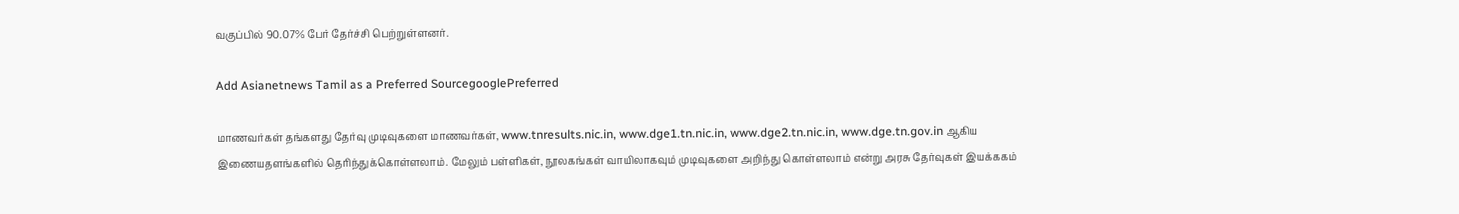வகுப்பில் 90.07% பேர் தேர்ச்சி பெற்றுள்ளனர்.

Add Asianetnews Tamil as a Preferred SourcegooglePreferred

மாணவர்கள் தங்களது தேர்வு முடிவுகளை மாணவர்கள், www.tnresults.nic.in, www.dge1.tn.nic.in, www.dge2.tn.nic.in, www.dge.tn.gov.in ஆகிய இணையதளங்களில் தெரிந்துக்கொள்ளலாம். மேலும் பள்ளிகள், நூலகங்கள் வாயிலாகவும் முடிவுகளை அறிந்து கொள்ளலாம் என்று அரசு தேர்வுகள் இயக்ககம்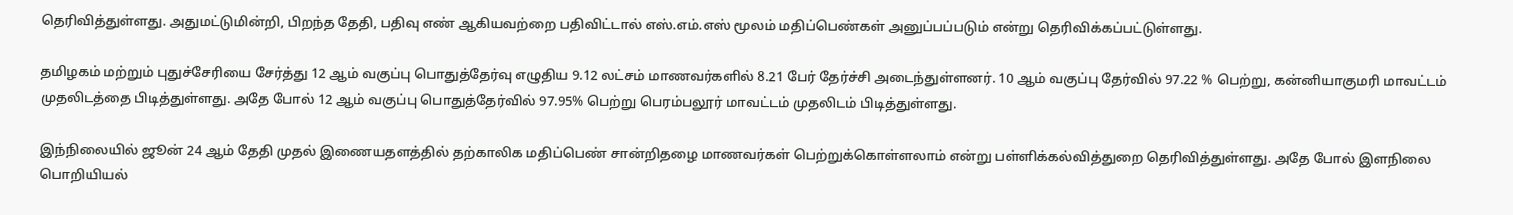தெரிவித்துள்ளது. அதுமட்டுமின்றி, பிறந்த தேதி, பதிவு எண் ஆகியவற்றை பதிவிட்டால் எஸ்.எம்.எஸ் மூலம் மதிப்பெண்கள் அனுப்பப்படும் என்று தெரிவிக்கப்பட்டுள்ளது.

தமிழகம் மற்றும் புதுச்சேரியை சேர்த்து 12 ஆம் வகுப்பு பொதுத்தேர்வு எழுதிய 9.12 லட்சம் மாணவர்களில் 8.21 பேர் தேர்ச்சி அடைந்துள்ளனர். 10 ஆம் வகுப்பு தேர்வில் 97.22 % பெற்று, கன்னியாகுமரி மாவட்டம் முதலிடத்தை பிடித்துள்ளது. அதே போல் 12 ஆம் வகுப்பு பொதுத்தேர்வில் 97.95% பெற்று பெரம்பலூர் மாவட்டம் முதலிடம் பிடித்துள்ளது.

இந்நிலையில் ஜூன் 24 ஆம் தேதி முதல் இணையதளத்தில் தற்காலிக மதிப்பெண் சான்றிதழை மாணவர்கள் பெற்றுக்கொள்ளலாம் என்று பள்ளிக்கல்வித்துறை தெரிவித்துள்ளது. அதே போல் இளநிலை பொறியியல்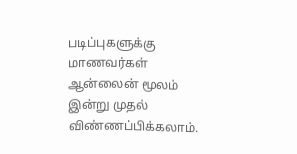படிப்புகளுக்கு மாணவர்கள் ஆன்லைன் மூலம் இன்று முதல் விண்ணப்பிக்கலாம்.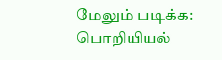மேலும் படிக்க: பொறியியல்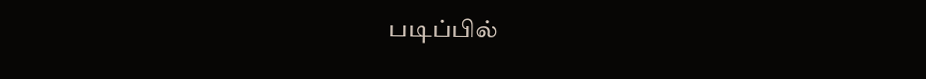படிப்பில்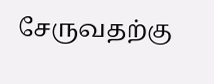சேருவதற்கு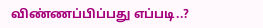விண்ணப்பிப்பது எப்படி..?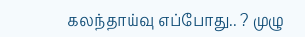கலந்தாய்வு எப்போது.. ? முழு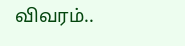விவரம்..